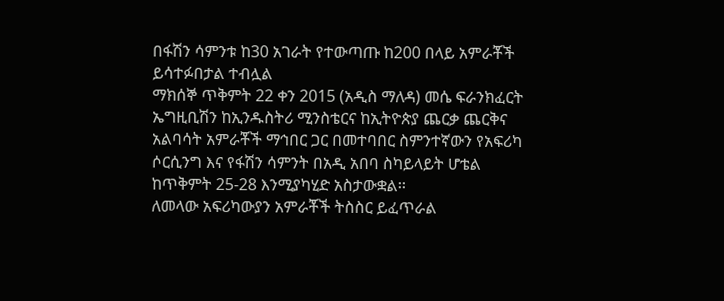በፋሽን ሳምንቱ ከ30 አገራት የተውጣጡ ከ200 በላይ አምራቾች ይሳተፉበታል ተብሏል
ማክሰኞ ጥቅምት 22 ቀን 2015 (አዲስ ማለዳ) መሴ ፍራንክፈርት ኤግዚቢሽን ከኢንዱስትሪ ሚንስቴርና ከኢትዮጵያ ጨርቃ ጨርቅና አልባሳት አምራቾች ማኅበር ጋር በመተባበር ስምንተኛውን የአፍሪካ ሶርሲንግ እና የፋሽን ሳምንት በአዲ አበባ ስካይላይት ሆቴል ከጥቅምት 25-28 እንሚያካሂድ አስታውቋል፡፡
ለመላው አፍሪካውያን አምራቾች ትስስር ይፈጥራል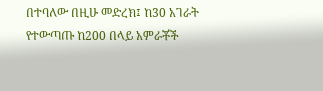በተባለው በዚሁ መድረክ፤ ከ30 አገራት የተውጣጡ ከ200 በላይ አምራቾች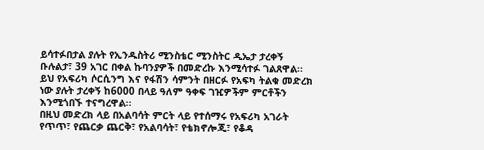ይሳተፉበታል ያሉት የኢንዱስትሪ ሚንስቴር ሚንስትር ዲኤታ ታረቀኝ ቡሉልታ፣ 39 አገር በቀል ኩባንያዎች በመድረኩ እንሚሳተፉ ገልጸዋል፡፡
ይህ የአፍሪካ ሶርሲንግ እና የፋሽን ሳምንት በዘርፉ የአፍካ ትልቁ መድረክ ነው ያሉት ታረቀኝ ከ6000 በላይ ዓለም ዓቀፍ ገዢዎችም ምርቶችን እንሚጎበኙ ተናግረዋል፡፡
በዚህ መድረክ ላይ በአልባሳት ምርት ላይ የተሰማሩ የአፍሪካ አገራት የጥጥ፣ የጨርቃ ጨርቅ፣ የአልባሳት፣ የቴክኖሎጂ፣ የቆዳ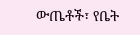ውጤቶች፣ የቤት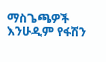ማስጌጫዎች እንሁዲም የፋሽን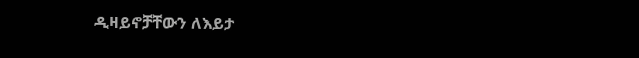ዲዛይኖቻቸውን ለእይታ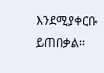እንደሚያቀርቡ ይጠበቃል፡፡